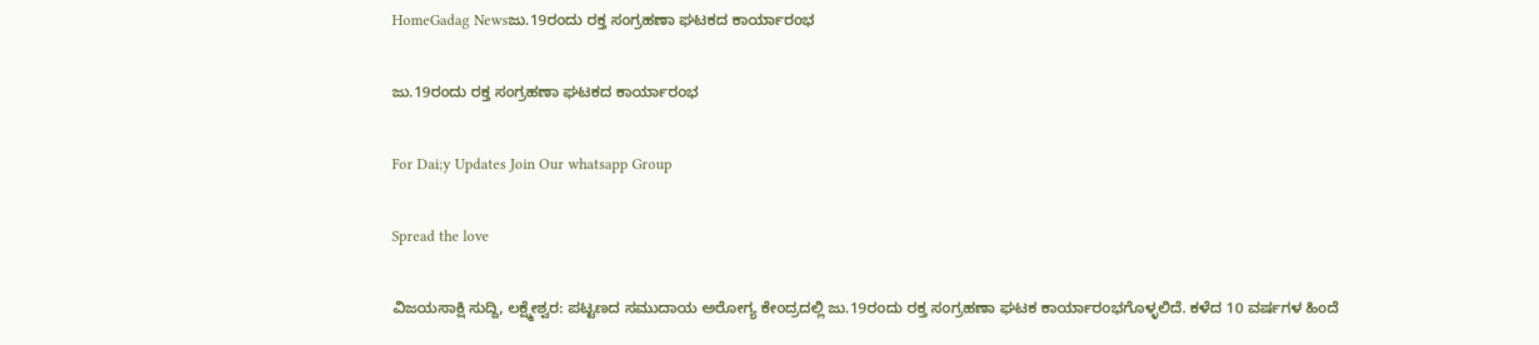HomeGadag Newsಜು.19ರಂದು ರಕ್ತ ಸಂಗ್ರಹಣಾ ಘಟಕದ ಕಾರ್ಯಾರಂಭ

ಜು.19ರಂದು ರಕ್ತ ಸಂಗ್ರಹಣಾ ಘಟಕದ ಕಾರ್ಯಾರಂಭ

For Dai;y Updates Join Our whatsapp Group

Spread the love

ವಿಜಯಸಾಕ್ಷಿ ಸುದ್ದಿ, ಲಕ್ಷ್ಮೇಶ್ವರ: ಪಟ್ಟಣದ ಸಮುದಾಯ ಅರೋಗ್ಯ ಕೇಂದ್ರದಲ್ಲಿ ಜು.19ರಂದು ರಕ್ತ ಸಂಗ್ರಹಣಾ ಘಟಕ ಕಾರ್ಯಾರಂಭಗೊಳ್ಳಲಿದೆ. ಕಳೆದ 10 ವರ್ಷಗಳ ಹಿಂದೆ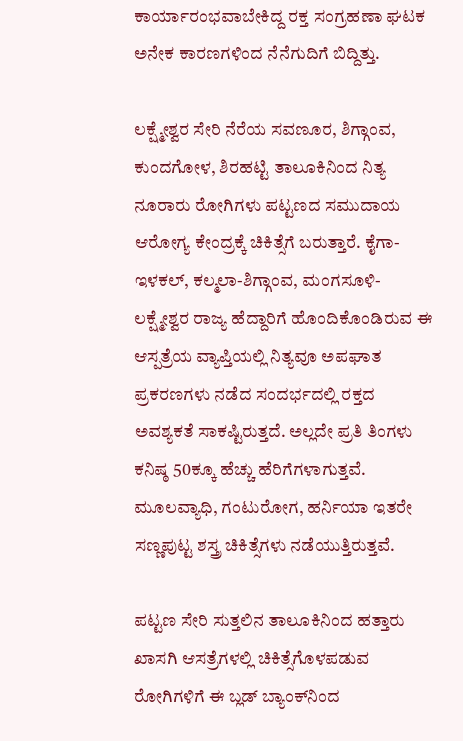ಕಾರ್ಯಾರಂಭವಾಬೇಕಿದ್ದ ರಕ್ತ ಸಂಗ್ರಹಣಾ ಘಟಕ ಅನೇಕ ಕಾರಣಗಳಿಂದ ನೆನೆಗುದಿಗೆ ಬಿದ್ದಿತ್ತು.

ಲಕ್ಷ್ಮೇಶ್ವರ ಸೇರಿ ನೆರೆಯ ಸವಣೂರ, ಶಿಗ್ಗಾಂವ, ಕುಂದಗೋಳ, ಶಿರಹಟ್ಟಿ ತಾಲೂಕಿನಿಂದ ನಿತ್ಯ ನೂರಾರು ರೋಗಿಗಳು ಪಟ್ಟಣದ ಸಮುದಾಯ ಆರೋಗ್ಯ ಕೇಂದ್ರಕ್ಕೆ ಚಿಕಿತ್ಸೆಗೆ ಬರುತ್ತಾರೆ. ಕೈಗಾ-ಇಳಕಲ್, ಕಲ್ಮಲಾ-ಶಿಗ್ಗಾಂವ, ಮಂಗಸೂಳಿ- ಲಕ್ಷ್ಮೇಶ್ವರ ರಾಜ್ಯ ಹೆದ್ದಾರಿಗೆ ಹೊಂದಿಕೊಂಡಿರುವ ಈ ಆಸ್ಪತ್ರೆಯ ವ್ಯಾಪ್ತಿಯಲ್ಲಿ ನಿತ್ಯವೂ ಅಪಘಾತ ಪ್ರಕರಣಗಳು ನಡೆದ ಸಂದರ್ಭದಲ್ಲಿ ರಕ್ತದ ಅವಶ್ಯಕತೆ ಸಾಕಷ್ಟಿರುತ್ತದೆ. ಅಲ್ಲದೇ ಪ್ರತಿ ತಿಂಗಳು ಕನಿಷ್ಠ 50ಕ್ಕೂ ಹೆಚ್ಚು ಹೆರಿಗೆಗಳಾಗುತ್ತವೆ. ಮೂಲವ್ಯಾಧಿ, ಗಂಟುರೋಗ, ಹರ್ನಿಯಾ ಇತರೇ ಸಣ್ಣಪುಟ್ಟ ಶಸ್ತ್ರ ಚಿಕಿತ್ಸೆಗಳು ನಡೆಯುತ್ತಿರುತ್ತವೆ.

ಪಟ್ಟಣ ಸೇರಿ ಸುತ್ತಲಿನ ತಾಲೂಕಿನಿಂದ ಹತ್ತಾರು ಖಾಸಗಿ ಆಸತ್ರೆಗಳಲ್ಲಿ ಚಿಕಿತ್ಸೆಗೊಳಪಡುವ ರೋಗಿಗಳಿಗೆ ಈ ಬ್ಲಡ್ ಬ್ಯಾಂಕ್‌ನಿಂದ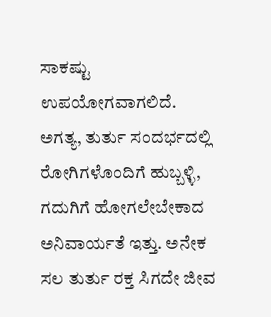ಸಾಕಷ್ಟು ಉಪಯೋಗವಾಗಲಿದೆ. ಅಗತ್ಯ, ತುರ್ತು ಸಂದರ್ಭದಲ್ಲಿ ರೋಗಿಗಳೊಂದಿಗೆ ಹುಬ್ಬಳ್ಳಿ, ಗದುಗಿಗೆ ಹೋಗಲೇಬೇಕಾದ ಅನಿವಾರ್ಯತೆ ಇತ್ತು. ಅನೇಕ ಸಲ ತುರ್ತು ರಕ್ತ ಸಿಗದೇ ಜೀವ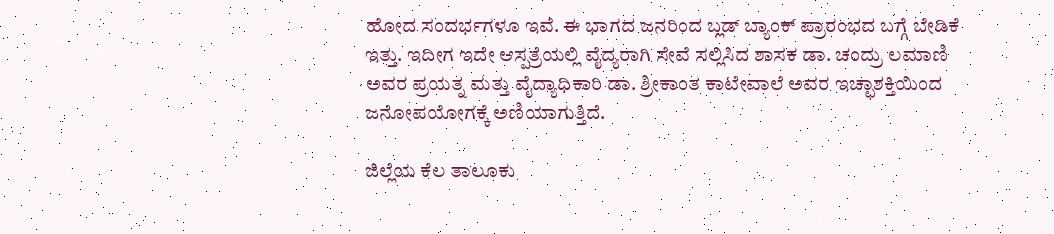ಹೋದ ಸಂದರ್ಭಗಳೂ ಇವೆ. ಈ ಭಾಗದ ಜನರಿಂದ ಬ್ಲಡ್ ಬ್ಯಾಂಕ್ ಪ್ರಾರಂಭದ ಬಗ್ಗೆ ಬೇಡಿಕೆ ಇತ್ತು. ಇದೀಗ ಇದೇ ಆಸ್ಪತ್ರೆಯಲ್ಲಿ ವೈದ್ಯರಾಗಿ ಸೇವೆ ಸಲ್ಲಿಸಿದ ಶಾಸಕ ಡಾ. ಚಂದ್ರು ಲಮಾಣಿ ಅವರ ಪ್ರಯತ್ನ ಮತ್ತು ವೈದ್ಯಾಧಿಕಾರಿ ಡಾ. ಶ್ರೀಕಾಂತ ಕಾಟೇವಾಲೆ ಅವರ ಇಚ್ಛಾಶಕ್ತಿಯಿಂದ ಜನೋಪಯೋಗಕ್ಕೆ ಅಣಿಯಾಗುತ್ತಿದೆ.

ಜಿಲ್ಲೆಯ ಕೆಲ ತಾಲೂಕು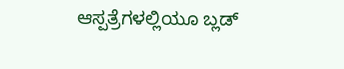ಆಸ್ಪತ್ರೆಗಳಲ್ಲಿಯೂ ಬ್ಲಡ್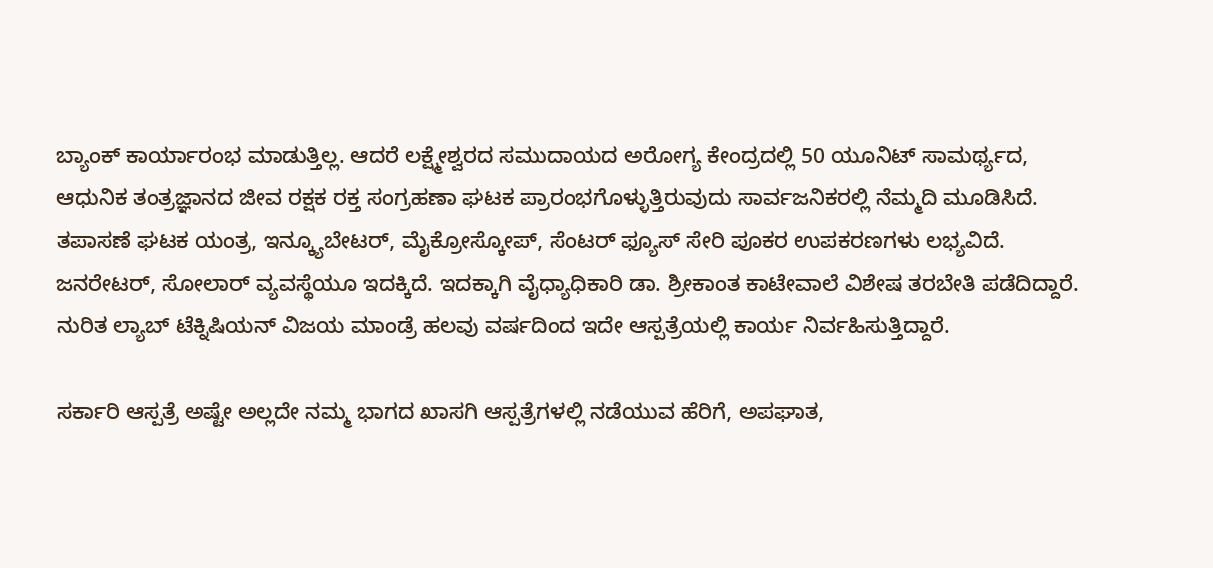ಬ್ಯಾಂಕ್ ಕಾರ್ಯಾರಂಭ ಮಾಡುತ್ತಿಲ್ಲ. ಆದರೆ ಲಕ್ಷ್ಮೇಶ್ವರದ ಸಮುದಾಯದ ಅರೋಗ್ಯ ಕೇಂದ್ರದಲ್ಲಿ 50 ಯೂನಿಟ್ ಸಾಮರ್ಥ್ಯದ, ಆಧುನಿಕ ತಂತ್ರಜ್ಞಾನದ ಜೀವ ರಕ್ಷಕ ರಕ್ತ ಸಂಗ್ರಹಣಾ ಘಟಕ ಪ್ರಾರಂಭಗೊಳ್ಳುತ್ತಿರುವುದು ಸಾರ್ವಜನಿಕರಲ್ಲಿ ನೆಮ್ಮದಿ ಮೂಡಿಸಿದೆ. ತಪಾಸಣೆ ಘಟಕ ಯಂತ್ರ, ಇನ್ಕ್ಯೂಬೇಟರ್, ಮೈಕ್ರೋಸ್ಕೋಪ್, ಸೆಂಟರ್ ಫ್ಯೂಸ್ ಸೇರಿ ಪೂಕರ ಉಪಕರಣಗಳು ಲಭ್ಯವಿದೆ. ಜನರೇಟರ್, ಸೋಲಾರ್ ವ್ಯವಸ್ಥೆಯೂ ಇದಕ್ಕಿದೆ. ಇದಕ್ಕಾಗಿ ವೈಧ್ಯಾಧಿಕಾರಿ ಡಾ. ಶ್ರೀಕಾಂತ ಕಾಟೇವಾಲೆ ವಿಶೇಷ ತರಬೇತಿ ಪಡೆದಿದ್ದಾರೆ. ನುರಿತ ಲ್ಯಾಬ್ ಟೆಕ್ನಿಷಿಯನ್ ವಿಜಯ ಮಾಂಡ್ರೆ ಹಲವು ವರ್ಷದಿಂದ ಇದೇ ಆಸ್ಪತ್ರೆಯಲ್ಲಿ ಕಾರ್ಯ ನಿರ್ವಹಿಸುತ್ತಿದ್ದಾರೆ.

ಸರ್ಕಾರಿ ಆಸ್ಪತ್ರೆ ಅಷ್ಟೇ ಅಲ್ಲದೇ ನಮ್ಮ ಭಾಗದ ಖಾಸಗಿ ಆಸ್ಪತ್ರೆಗಳಲ್ಲಿ ನಡೆಯುವ ಹೆರಿಗೆ, ಅಪಘಾತ,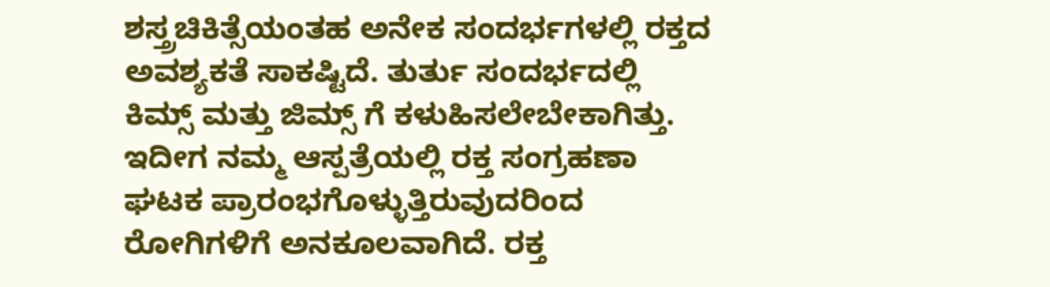ಶಸ್ತ್ರಚಿಕಿತ್ಸೆಯಂತಹ ಅನೇಕ ಸಂದರ್ಭಗಳಲ್ಲಿ ರಕ್ತದ ಅವಶ್ಯಕತೆ ಸಾಕಷ್ಟಿದೆ. ತುರ್ತು ಸಂದರ್ಭದಲ್ಲಿ ಕಿಮ್ಸ್ ಮತ್ತು ಜಿಮ್ಸ್ ಗೆ ಕಳುಹಿಸಲೇಬೇಕಾಗಿತ್ತು. ಇದೀಗ ನಮ್ಮ ಆಸ್ಪತ್ರೆಯಲ್ಲಿ ರಕ್ತ ಸಂಗ್ರಹಣಾ ಘಟಕ ಪ್ರಾರಂಭಗೊಳ್ಳುತ್ತಿರುವುದರಿಂದ ರೋಗಿಗಳಿಗೆ ಅನಕೂಲವಾಗಿದೆ. ರಕ್ತ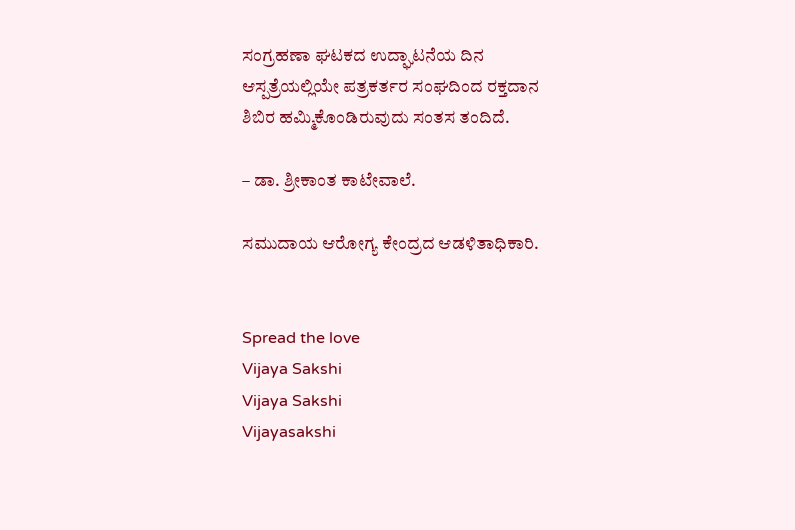ಸಂಗ್ರಹಣಾ ಘಟಕದ ಉದ್ಘಾಟನೆಯ ದಿನ ಆಸ್ಪತ್ರೆಯಲ್ಲಿಯೇ ಪತ್ರಕರ್ತರ ಸಂಘದಿಂದ ರಕ್ತದಾನ ಶಿಬಿರ ಹಮ್ಮಿಕೊಂಡಿರುವುದು ಸಂತಸ ತಂದಿದೆ.

– ಡಾ. ಶ್ರೀಕಾಂತ ಕಾಟೇವಾಲೆ.

ಸಮುದಾಯ ಆರೋಗ್ಯ ಕೇಂದ್ರದ ಆಡಳಿತಾಧಿಕಾರಿ.


Spread the love
Vijaya Sakshi
Vijaya Sakshi
Vijayasakshi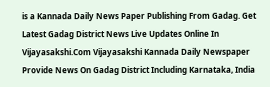is a Kannada Daily News Paper Publishing From Gadag. Get Latest Gadag District News Live Updates Online In Vijayasakshi.Com Vijayasakshi Kannada Daily Newspaper Provide News On Gadag District Including Karnataka, India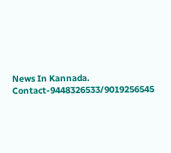News In Kannada. Contact-9448326533/9019256545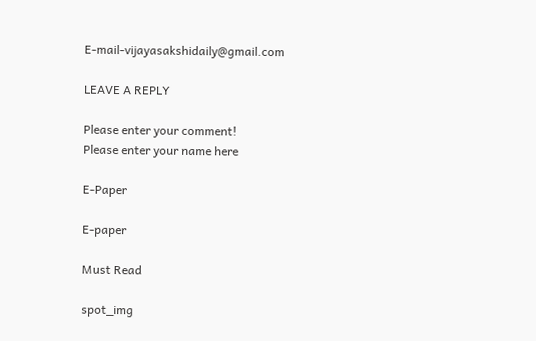E-mail-vijayasakshidaily@gmail.com

LEAVE A REPLY

Please enter your comment!
Please enter your name here

E-Paper

E-paper

Must Read

spot_img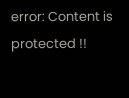error: Content is protected !!